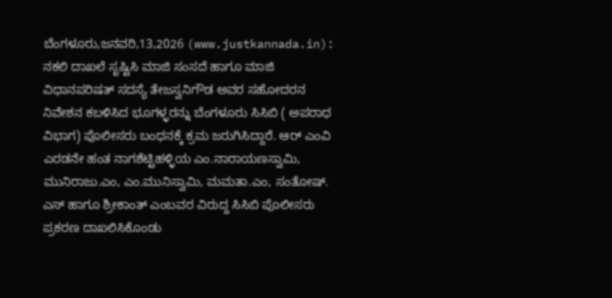ಬೆಂಗಳೂರು,ಜನವರಿ,13,2026 (www.justkannada.in): ನಕಲಿ ದಾಖಲೆ ಸೃಷ್ಟಿಸಿ ಮಾಜಿ ಸಂಸದೆ ಹಾಗೂ ಮಾಜಿ ವಿಧಾನಪರಿಷತ್ ಸದಸ್ಯೆ ತೇಜಸ್ವನಿಗೌಡ ಅವರ ಸಹೋದರನ ನಿವೇಶನ ಕಬಳಿಸಿದ ಭೂಗಳ್ಳರನ್ನು ಬೆಂಗಳೂರು ಸಿಸಿಬಿ ( ಅಪರಾಧ ವಿಭಾಗ) ಪೊಲೀಸರು ಬಂಧನಕ್ಕೆ ಕ್ರಮ ಜರುಗಿಸಿದ್ದಾರೆ. ಆರ್ ಎಂವಿ ಎರಡನೇ ಹಂತ ನಾಗಶೆಟ್ಟಿಹಳ್ಳಿಯ ಎಂ.ನಾರಾಯಣಸ್ವಾಮಿ, ಮುನಿರಾಜು.ಎಂ, ಎಂ.ಮುನಿಸ್ವಾಮಿ, ಮಮತಾ.ಎಂ, ಸಂತೋಷ್. ಎಸ್ ಹಾಗೂ ಶ್ರೀಕಾಂತ್ ಎಂಬವರ ವಿರುದ್ದ ಸಿಸಿಬಿ ಪೊಲೀಸರು ಪ್ರಕರಣ ದಾಖಲಿಸಿಕೊಂಡು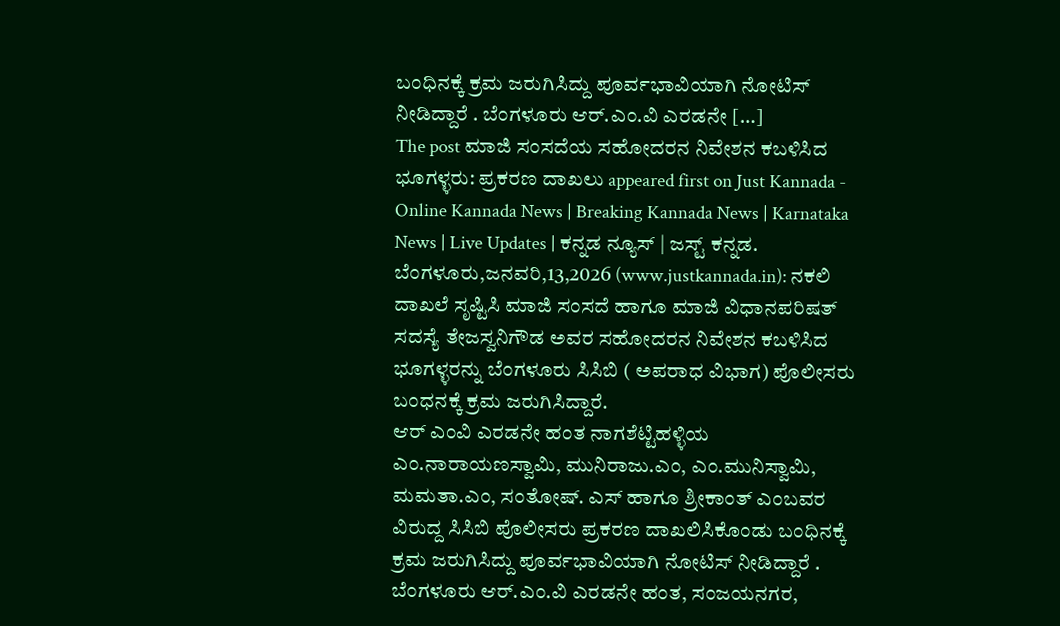ಬಂಧಿನಕ್ಕೆ ಕ್ರಮ ಜರುಗಿಸಿದ್ದು ಪೂರ್ವಭಾವಿಯಾಗಿ ನೋಟಿಸ್ ನೀಡಿದ್ದಾರೆ . ಬೆಂಗಳೂರು ಆರ್.ಎಂ.ವಿ ಎರಡನೇ […]
The post ಮಾಜಿ ಸಂಸದೆಯ ಸಹೋದರನ ನಿವೇಶನ ಕಬಳಿಸಿದ ಭೂಗಳ್ಳರು: ಪ್ರಕರಣ ದಾಖಲು appeared first on Just Kannada - Online Kannada News | Breaking Kannada News | Karnataka News | Live Updates | ಕನ್ನಡ ನ್ಯೂಸ್ | ಜಸ್ಟ್ ಕನ್ನಡ.
ಬೆಂಗಳೂರು,ಜನವರಿ,13,2026 (www.justkannada.in): ನಕಲಿ ದಾಖಲೆ ಸೃಷ್ಟಿಸಿ ಮಾಜಿ ಸಂಸದೆ ಹಾಗೂ ಮಾಜಿ ವಿಧಾನಪರಿಷತ್ ಸದಸ್ಯೆ ತೇಜಸ್ವನಿಗೌಡ ಅವರ ಸಹೋದರನ ನಿವೇಶನ ಕಬಳಿಸಿದ ಭೂಗಳ್ಳರನ್ನು ಬೆಂಗಳೂರು ಸಿಸಿಬಿ ( ಅಪರಾಧ ವಿಭಾಗ) ಪೊಲೀಸರು ಬಂಧನಕ್ಕೆ ಕ್ರಮ ಜರುಗಿಸಿದ್ದಾರೆ.
ಆರ್ ಎಂವಿ ಎರಡನೇ ಹಂತ ನಾಗಶೆಟ್ಟಿಹಳ್ಳಿಯ ಎಂ.ನಾರಾಯಣಸ್ವಾಮಿ, ಮುನಿರಾಜು.ಎಂ, ಎಂ.ಮುನಿಸ್ವಾಮಿ, ಮಮತಾ.ಎಂ, ಸಂತೋಷ್. ಎಸ್ ಹಾಗೂ ಶ್ರೀಕಾಂತ್ ಎಂಬವರ ವಿರುದ್ದ ಸಿಸಿಬಿ ಪೊಲೀಸರು ಪ್ರಕರಣ ದಾಖಲಿಸಿಕೊಂಡು ಬಂಧಿನಕ್ಕೆ ಕ್ರಮ ಜರುಗಿಸಿದ್ದು ಪೂರ್ವಭಾವಿಯಾಗಿ ನೋಟಿಸ್ ನೀಡಿದ್ದಾರೆ .
ಬೆಂಗಳೂರು ಆರ್.ಎಂ.ವಿ ಎರಡನೇ ಹಂತ, ಸಂಜಯನಗರ,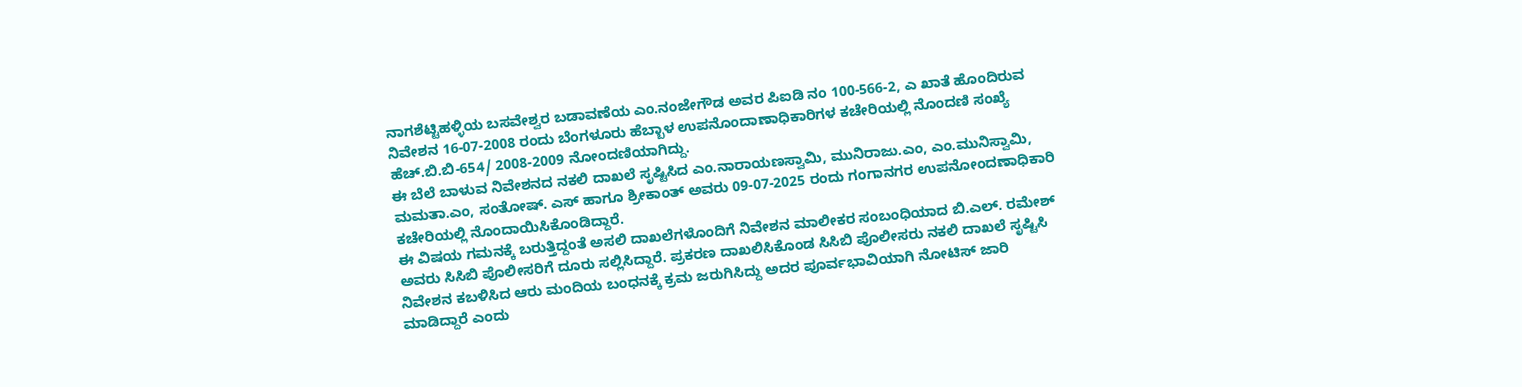ನಾಗಶೆಟ್ಟಿಹಳ್ಳಿಯ ಬಸವೇಶ್ವರ ಬಡಾವಣೆಯ ಎಂ.ನಂಜೇಗೌಡ ಅವರ ಪಿಐಡಿ ನಂ 100-566-2, ಎ ಖಾತೆ ಹೊಂದಿರುವ ನಿವೇಶನ 16-07-2008 ರಂದು ಬೆಂಗಳೂರು ಹೆಬ್ಬಾಳ ಉಪನೊಂದಾಣಾಧಿಕಾರಿಗಳ ಕಚೇರಿಯಲ್ಲಿ ನೊಂದಣಿ ಸಂಖ್ಯೆ ಹೆಚ್.ಬಿ.ಬಿ-654/ 2008-2009 ನೋಂದಣಿಯಾಗಿದ್ದು.
ಈ ಬೆಲೆ ಬಾಳುವ ನಿವೇಶನದ ನಕಲಿ ದಾಖಲೆ ಸೃಷ್ಟಿಸಿದ ಎಂ.ನಾರಾಯಣಸ್ವಾಮಿ, ಮುನಿರಾಜು.ಎಂ, ಎಂ.ಮುನಿಸ್ವಾಮಿ, ಮಮತಾ.ಎಂ, ಸಂತೋಷ್. ಎಸ್ ಹಾಗೂ ಶ್ರೀಕಾಂತ್ ಅವರು 09-07-2025 ರಂದು ಗಂಗಾನಗರ ಉಪನೋಂದಣಾಧಿಕಾರಿ ಕಚೇರಿಯಲ್ಲಿ ನೊಂದಾಯಿಸಿಕೊಂಡಿದ್ದಾರೆ.
ಈ ವಿಷಯ ಗಮನಕ್ಕೆ ಬರುತ್ತಿದ್ದಂತೆ ಅಸಲಿ ದಾಖಲೆಗಳೊಂದಿಗೆ ನಿವೇಶನ ಮಾಲೀಕರ ಸಂಬಂಧಿಯಾದ ಬಿ.ಎಲ್. ರಮೇಶ್ ಅವರು ಸಿಸಿಬಿ ಪೊಲೀಸರಿಗೆ ದೂರು ಸಲ್ಲಿಸಿದ್ದಾರೆ. ಪ್ರಕರಣ ದಾಖಲಿಸಿಕೊಂಡ ಸಿಸಿಬಿ ಪೊಲೀಸರು ನಕಲಿ ದಾಖಲೆ ಸೃಷ್ಟಿಸಿ ನಿವೇಶನ ಕಬಳಿಸಿದ ಆರು ಮಂದಿಯ ಬಂಧನಕ್ಕೆ ಕ್ರಮ ಜರುಗಿಸಿದ್ದು ಅದರ ಪೂರ್ವಭಾವಿಯಾಗಿ ನೋಟಿಸ್ ಜಾರಿ ಮಾಡಿದ್ದಾರೆ ಎಂದು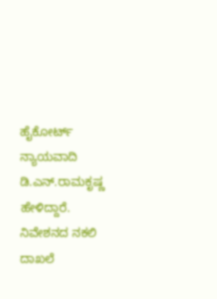ಹೈಕೋರ್ಟ್ ನ್ಯಾಯವಾದಿ ಡಿ.ಎನ್.ರಾಮಕೃಷ್ಣ ಹೇಳಿದ್ದಾರೆ.
ನಿವೇಶನದ ನಕಲಿ ದಾಖಲೆ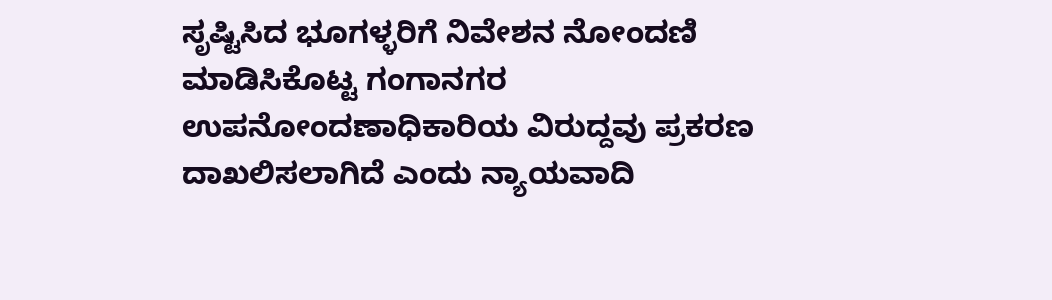ಸೃಷ್ಟಿಸಿದ ಭೂಗಳ್ಳರಿಗೆ ನಿವೇಶನ ನೋಂದಣಿ ಮಾಡಿಸಿಕೊಟ್ಟ ಗಂಗಾನಗರ ಉಪನೋಂದಣಾಧಿಕಾರಿಯ ವಿರುದ್ದವು ಪ್ರಕರಣ ದಾಖಲಿಸಲಾಗಿದೆ ಎಂದು ನ್ಯಾಯವಾದಿ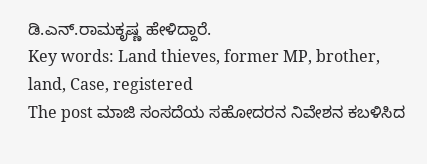ಡಿ.ಎನ್.ರಾಮಕೃಷ್ಣ ಹೇಳಿದ್ದಾರೆ.
Key words: Land thieves, former MP, brother, land, Case, registered
The post ಮಾಜಿ ಸಂಸದೆಯ ಸಹೋದರನ ನಿವೇಶನ ಕಬಳಿಸಿದ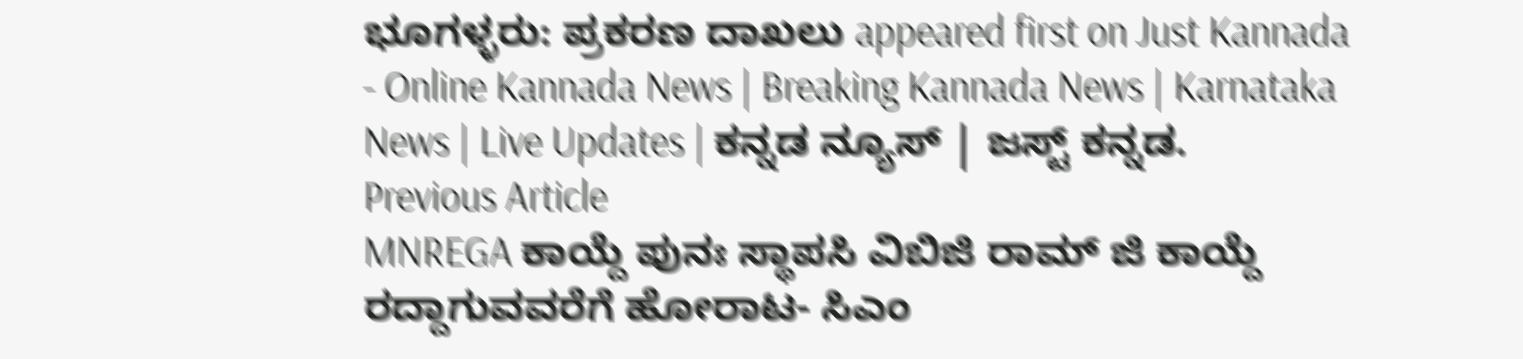ಭೂಗಳ್ಳರು: ಪ್ರಕರಣ ದಾಖಲು appeared first on Just Kannada - Online Kannada News | Breaking Kannada News | Karnataka News | Live Updates | ಕನ್ನಡ ನ್ಯೂಸ್ | ಜಸ್ಟ್ ಕನ್ನಡ.
Previous Article
MNREGA ಕಾಯ್ದೆ ಪುನಃ ಸ್ಥಾಪಸಿ ವಿಬಿಜಿ ರಾಮ್ ಜಿ ಕಾಯ್ದೆ ರದ್ದಾಗುವವರೆಗೆ ಹೋರಾಟ- ಸಿಎಂ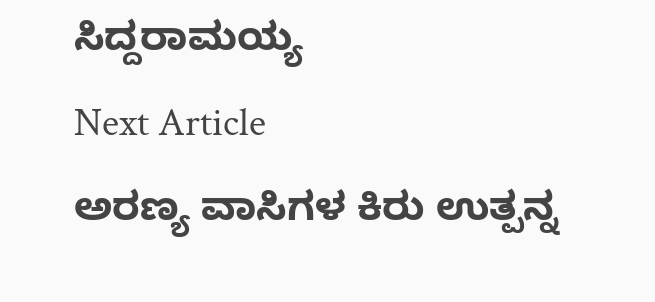ಸಿದ್ದರಾಮಯ್ಯ
Next Article
ಅರಣ್ಯ ವಾಸಿಗಳ ಕಿರು ಉತ್ಪನ್ನ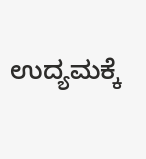ಉದ್ಯಮಕ್ಕೆ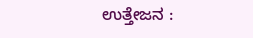ಉತ್ತೇಜನ :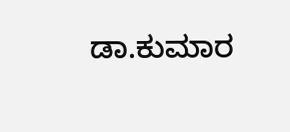ಡಾ.ಕುಮಾರ